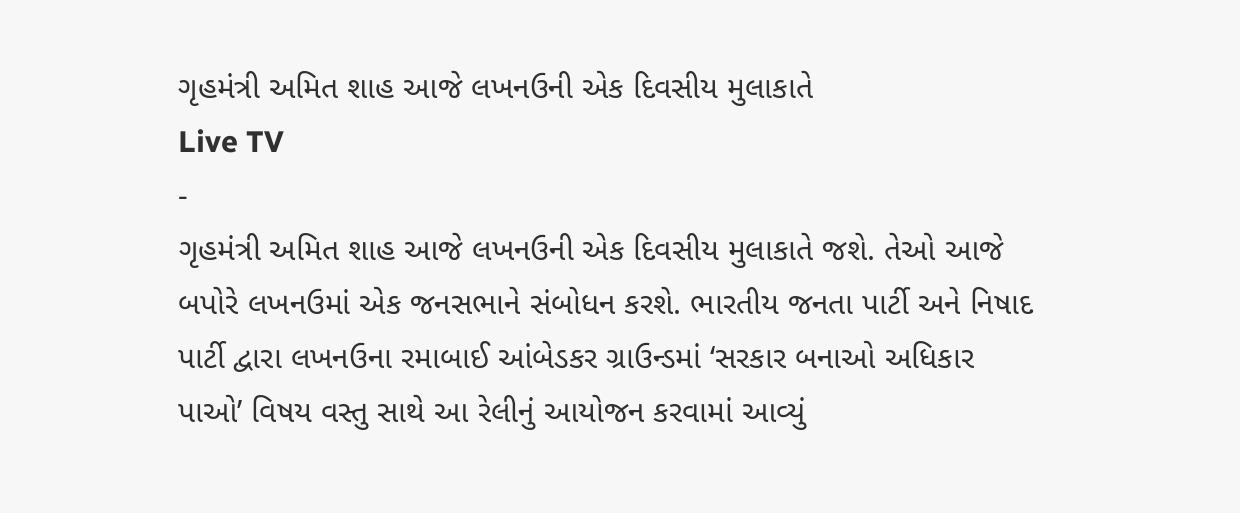ગૃહમંત્રી અમિત શાહ આજે લખનઉની એક દિવસીય મુલાકાતે
Live TV
-
ગૃહમંત્રી અમિત શાહ આજે લખનઉની એક દિવસીય મુલાકાતે જશે. તેઓ આજે બપોરે લખનઉમાં એક જનસભાને સંબોધન કરશે. ભારતીય જનતા પાર્ટી અને નિષાદ પાર્ટી દ્વારા લખનઉના રમાબાઈ આંબેડકર ગ્રાઉન્ડમાં ‘સરકાર બનાઓ અધિકાર પાઓ’ વિષય વસ્તુ સાથે આ રેલીનું આયોજન કરવામાં આવ્યું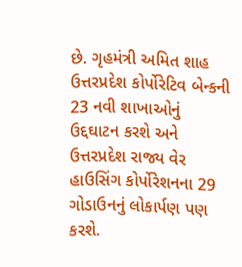છે. ગૃહમંત્રી અમિત શાહ ઉત્તરપ્રદેશ કોર્પોરેટિવ બેન્કની 23 નવી શાખાઓનું ઉદ્દઘાટન કરશે અને ઉત્તરપ્રદેશ રાજ્ય વેર હાઉસિંગ કોર્પોરેશનના 29 ગોડાઉનનું લોકાર્પણ પણ કરશે.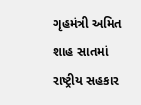ગૃહમંત્રી અમિત શાહ સાતમાં રાષ્ટ્રીય સહકાર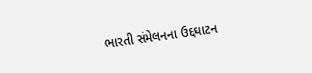ભારતી સંમેલનના ઉદ્દઘાટન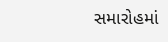સમારોહમાં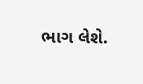ભાગ લેશે.